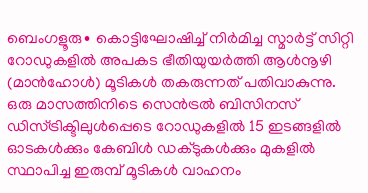ബെംഗളൂരു∙ കൊട്ടിഘോഷിച്ച് നിർമിച്ച സ്മാർട്ട് സിറ്റി റോഡുകളിൽ അപകട ഭീതിയുയർത്തി ആൾനൂഴി (മാൻഹോൾ) മൂടികൾ തകരുന്നത് പതിവാകുന്നു. ഒരു മാസത്തിനിടെ സെൻട്രൽ ബിസിനസ് ഡിസ്ട്രിക്ടിലുൾപ്പെടെ റോഡുകളിൽ 15 ഇടങ്ങളിൽ ഓടകൾക്കും കേബിൾ ഡക്ടുകൾക്കും മുകളിൽ സ്ഥാപിച്ച ഇരുമ്പ് മൂടികൾ വാഹനം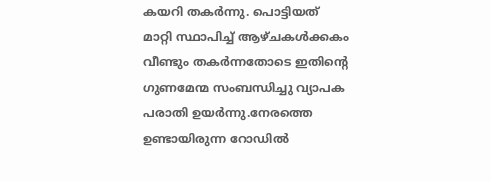കയറി തകർന്നു. പൊട്ടിയത് മാറ്റി സ്ഥാപിച്ച് ആഴ്ചകൾക്കകം വീണ്ടും തകർന്നതോടെ ഇതിന്റെ ഗുണമേന്മ സംബന്ധിച്ചു വ്യാപക പരാതി ഉയർന്നു.നേരത്തെ ഉണ്ടായിരുന്ന റോഡിൽ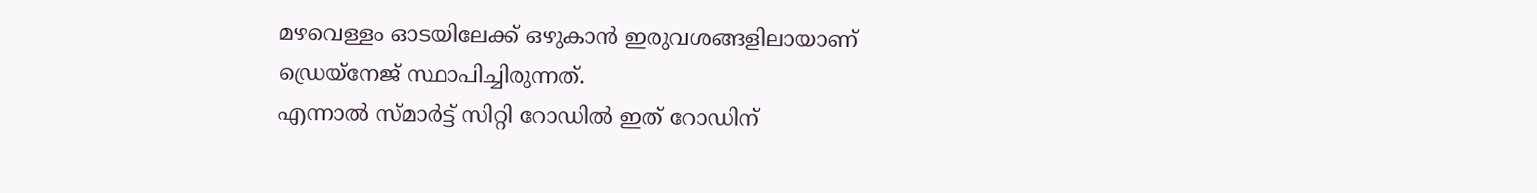മഴവെള്ളം ഓടയിലേക്ക് ഒഴുകാൻ ഇരുവശങ്ങളിലായാണ് ഡ്രെയ്നേജ് സ്ഥാപിച്ചിരുന്നത്.
എന്നാൽ സ്മാർട്ട് സിറ്റി റോഡിൽ ഇത് റോഡിന്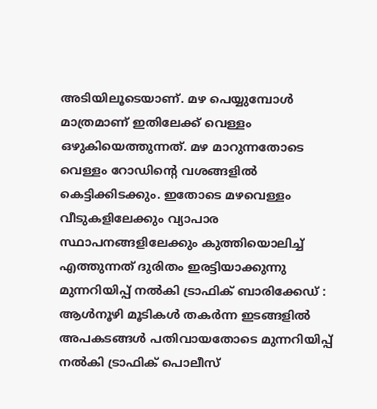അടിയിലൂടെയാണ്. മഴ പെയ്യുമ്പോൾ മാത്രമാണ് ഇതിലേക്ക് വെള്ളം ഒഴുകിയെത്തുന്നത്. മഴ മാറുന്നതോടെ വെള്ളം റോഡിന്റെ വശങ്ങളിൽ കെട്ടിക്കിടക്കും. ഇതോടെ മഴവെള്ളം വീടുകളിലേക്കും വ്യാപാര സ്ഥാപനങ്ങളിലേക്കും കുത്തിയൊലിച്ച് എത്തുന്നത് ദുരിതം ഇരട്ടിയാക്കുന്നു
മുന്നറിയിപ്പ് നൽകി ട്രാഫിക് ബാരിക്കേഡ് : ആൾനൂഴി മൂടികൾ തകർന്ന ഇടങ്ങളിൽ അപകടങ്ങൾ പതിവായതോടെ മുന്നറിയിപ്പ് നൽകി ട്രാഫിക് പൊലീസ്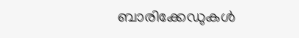ബാരിക്കേഡുകൾ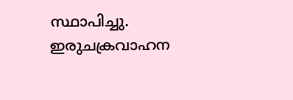സ്ഥാപിച്ചു. ഇരുചക്രവാഹന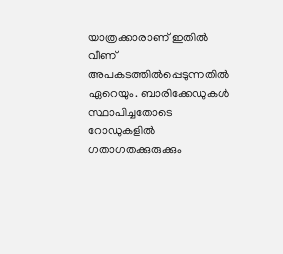യാത്രക്കാരാണ് ഇതിൽ വീണ് അപകടത്തിൽപ്പെടുന്നതിൽ ഏറെയും. ബാരിക്കേഡുകൾ സ്ഥാപിച്ചതോടെ റോഡുകളിൽ ഗതാഗതക്കുരുക്കും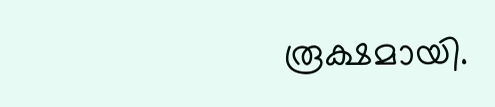രൂക്ഷമായി.